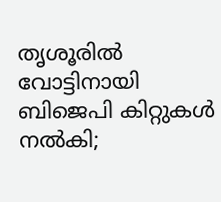തൃശൂരില്‍ വോട്ടിനായി ബിജെപി കിറ്റുകള്‍ നല്‍കി;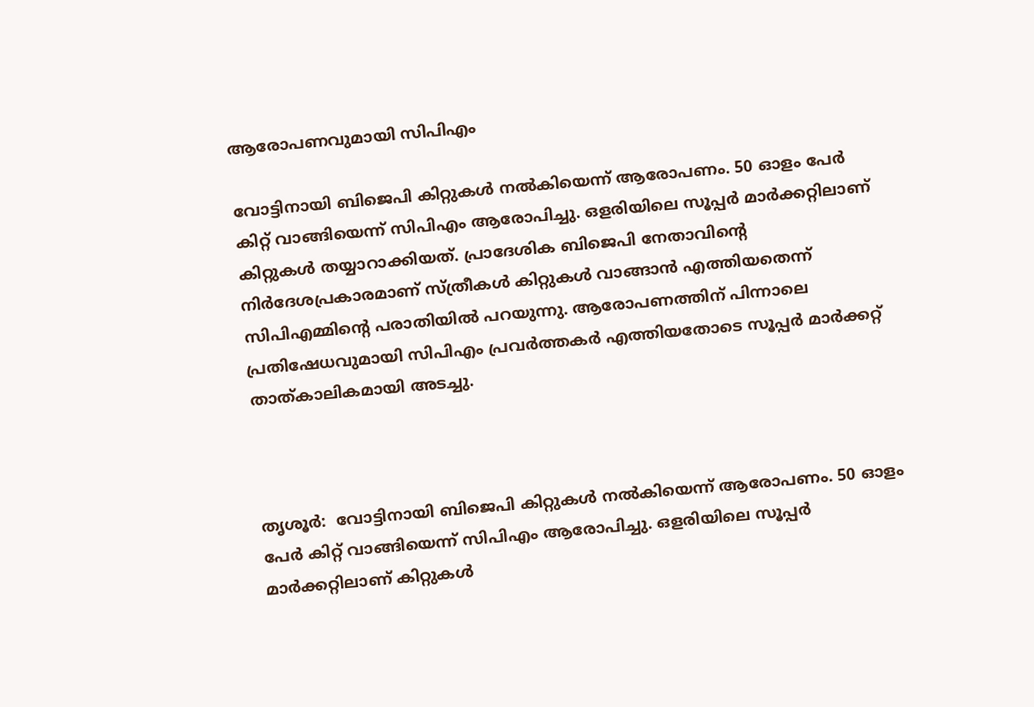ആരോപണവുമായി സിപിഎം

വോട്ടിനായി ബിജെപി കിറ്റുകള്‍ നല്‍കിയെന്ന് ആരോപണം. 50 ഓളം പേര്‍ കിറ്റ് വാങ്ങിയെന്ന് സിപിഎം ആരോപിച്ചു. ഒളരിയിലെ സൂപ്പര്‍ മാര്‍ക്കറ്റിലാണ് കിറ്റുകള്‍ തയ്യാറാക്കിയത്. പ്രാദേശിക ബിജെപി നേതാവിന്റെ നിര്‍ദേശപ്രകാരമാണ് സ്ത്രീകള്‍ കിറ്റുകള്‍ വാങ്ങാന്‍ എത്തിയതെന്ന് സിപിഎമ്മിന്റെ പരാതിയില്‍ പറയുന്നു. ആരോപണത്തിന് പിന്നാലെ പ്രതിഷേധവുമായി സിപിഎം പ്രവര്‍ത്തകര്‍ എത്തിയതോടെ സൂപ്പര്‍ മാര്‍ക്കറ്റ് താത്കാലികമായി അടച്ചു.



തൃശൂര്‍:  വോട്ടിനായി ബിജെപി കിറ്റുകള്‍ നല്‍കിയെന്ന് ആരോപണം. 50 ഓളം പേര്‍ കിറ്റ് വാങ്ങിയെന്ന് സിപിഎം ആരോപിച്ചു. ഒളരിയിലെ സൂപ്പര്‍ മാര്‍ക്കറ്റിലാണ് കിറ്റുകള്‍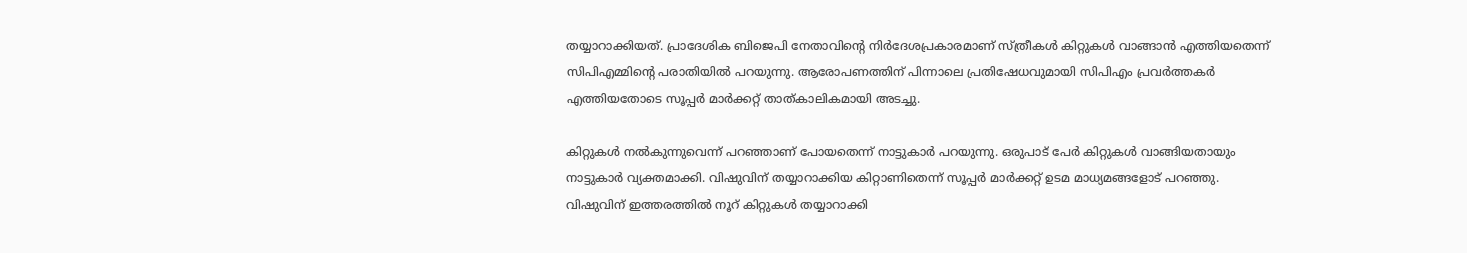തയ്യാറാക്കിയത്. പ്രാദേശിക ബിജെപി നേതാവിന്റെ നിര്‍ദേശപ്രകാരമാണ് സ്ത്രീകള്‍ കിറ്റുകള്‍ വാങ്ങാന്‍ എത്തിയതെന്ന് സിപിഎമ്മിന്റെ പരാതിയില്‍ പറയുന്നു. ആരോപണത്തിന് പിന്നാലെ പ്രതിഷേധവുമായി സിപിഎം പ്രവര്‍ത്തകര്‍ എത്തിയതോടെ സൂപ്പര്‍ മാര്‍ക്കറ്റ് താത്കാലികമായി അടച്ചു.

കിറ്റുകള്‍ നല്‍കുന്നുവെന്ന് പറഞ്ഞാണ് പോയതെന്ന് നാട്ടുകാര്‍ പറയുന്നു. ഒരുപാട് പേര്‍ കിറ്റുകള്‍ വാങ്ങിയതായും നാട്ടുകാര്‍ വ്യക്തമാക്കി. വിഷുവിന് തയ്യാറാക്കിയ കിറ്റാണിതെന്ന് സൂപ്പര്‍ മാര്‍ക്കറ്റ് ഉടമ മാധ്യമങ്ങളോട് പറഞ്ഞു. വിഷുവിന് ഇത്തരത്തില്‍ നൂറ് കിറ്റുകള്‍ തയ്യാറാക്കി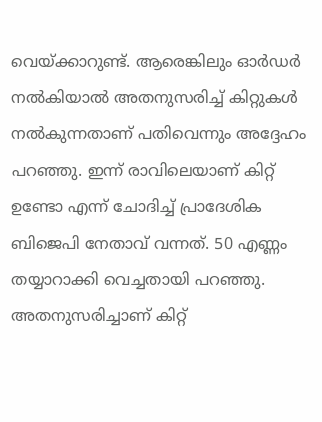വെയ്ക്കാറുണ്ട്. ആരെങ്കിലും ഓര്‍ഡര്‍ നല്‍കിയാല്‍ അതനുസരിച്ച് കിറ്റുകള്‍ നല്‍കുന്നതാണ് പതിവെന്നും അദ്ദേഹം പറഞ്ഞു. ഇന്ന് രാവിലെയാണ് കിറ്റ് ഉണ്ടോ എന്ന് ചോദിച്ച് പ്രാദേശിക ബിജെപി നേതാവ് വന്നത്. 50 എണ്ണം തയ്യാറാക്കി വെച്ചതായി പറഞ്ഞു. അതനുസരിച്ചാണ് കിറ്റ്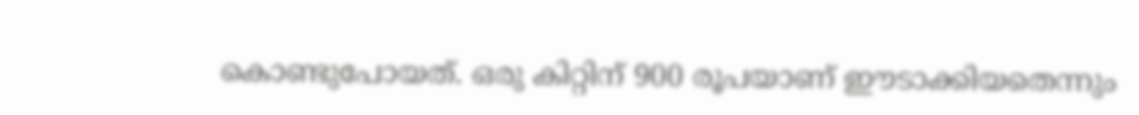കൊണ്ടുപോയത്. ഒരു കിറ്റിന് 900 രൂപയാണ് ഈടാക്കിയതെന്നും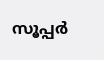സൂപ്പര്‍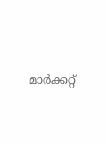മാര്‍ക്കറ്റ്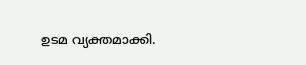ഉടമ വ്യക്തമാക്കി.